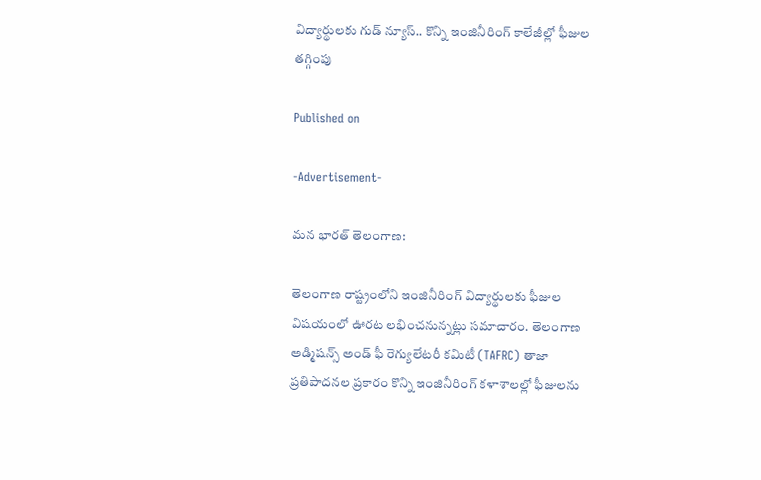విద్యార్థులకు గుడ్ న్యూస్.. కొన్ని ఇంజినీరింగ్ కాలేజీల్లో ఫీజుల తగ్గింపు

Published on

-Advertisement-

మన భారత్ తెలంగాణ:

తెలంగాణ రాష్ట్రంలోని ఇంజినీరింగ్ విద్యార్థులకు ఫీజుల విషయంలో ఊరట లభించనున్నట్లు సమాచారం. తెలంగాణ అడ్మిషన్స్ అండ్ ఫీ రెగ్యులేటరీ కమిటీ (TAFRC) తాజా ప్రతిపాదనల ప్రకారం కొన్ని ఇంజినీరింగ్ కళాశాలల్లో ఫీజులను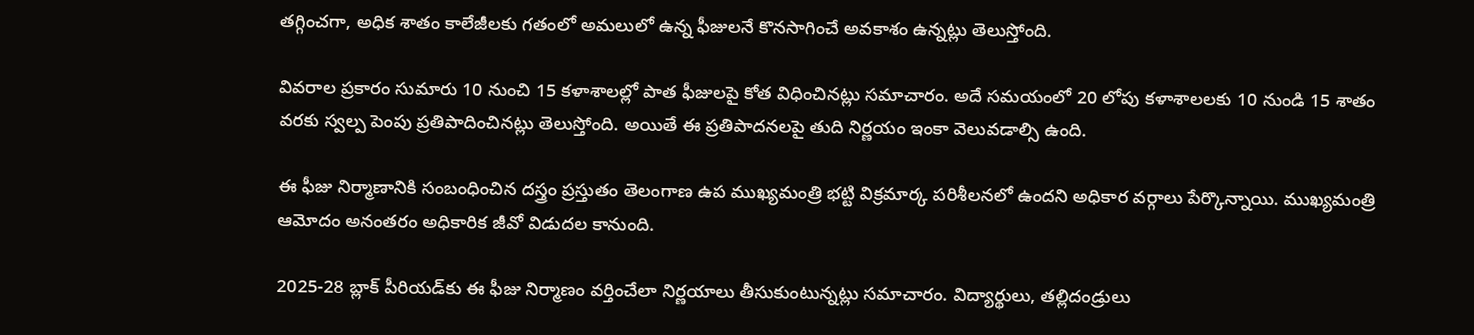తగ్గించగా, అధిక శాతం కాలేజీలకు గతంలో అమలులో ఉన్న ఫీజులనే కొనసాగించే అవకాశం ఉన్నట్లు తెలుస్తోంది.

వివరాల ప్రకారం సుమారు 10 నుంచి 15 కళాశాలల్లో పాత ఫీజులపై కోత విధించినట్లు సమాచారం. అదే సమయంలో 20 లోపు కళాశాలలకు 10 నుండి 15 శాతం వరకు స్వల్ప పెంపు ప్రతిపాదించినట్లు తెలుస్తోంది. అయితే ఈ ప్రతిపాదనలపై తుది నిర్ణయం ఇంకా వెలువడాల్సి ఉంది.

ఈ ఫీజు నిర్మాణానికి సంబంధించిన దస్త్రం ప్రస్తుతం తెలంగాణ ఉప ముఖ్యమంత్రి భట్టి విక్రమార్క పరిశీలనలో ఉందని అధికార వర్గాలు పేర్కొన్నాయి. ముఖ్యమంత్రి ఆమోదం అనంతరం అధికారిక జీవో విడుదల కానుంది.

2025-28 బ్లాక్ పీరియడ్‌కు ఈ ఫీజు నిర్మాణం వర్తించేలా నిర్ణయాలు తీసుకుంటున్నట్లు సమాచారం. విద్యార్థులు, తల్లిదండ్రులు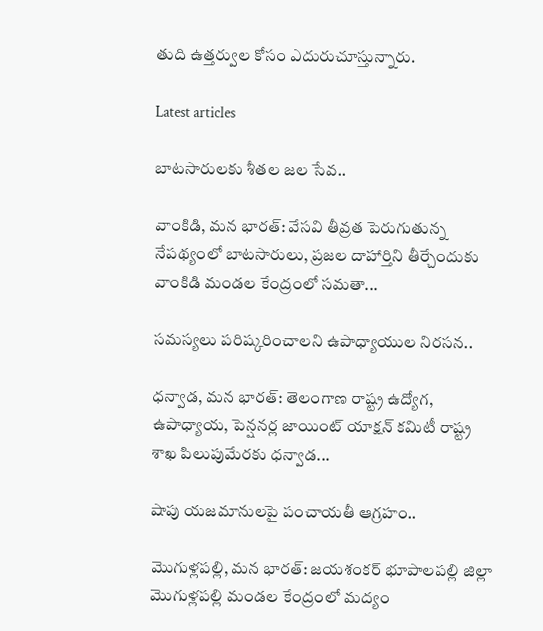తుది ఉత్తర్వుల కోసం ఎదురుచూస్తున్నారు.

Latest articles

బాటసారులకు శీతల జల సేవ..

వాంకిడి, మన భారత్: వేసవి తీవ్రత పెరుగుతున్న నేపథ్యంలో బాటసారులు, ప్రజల దాహార్తిని తీర్చేందుకు వాంకిడి మండల కేంద్రంలో సమతా...

సమస్యలు పరిష్కరించాలని ఉపాధ్యాయుల నిరసన..

ధన్వాడ, మన భారత్: తెలంగాణ రాష్ట్ర ఉద్యోగ, ఉపాధ్యాయ, పెన్షనర్ల జాయింట్ యాక్షన్ కమిటీ రాష్ట్ర శాఖ పిలుపుమేరకు ధన్వాడ...

షాపు యజమానులపై పంచాయతీ ఆగ్రహం..

మొగుళ్లపల్లి, మన భారత్: జయశంకర్ భూపాలపల్లి జిల్లా మొగుళ్లపల్లి మండల కేంద్రంలో మద్యం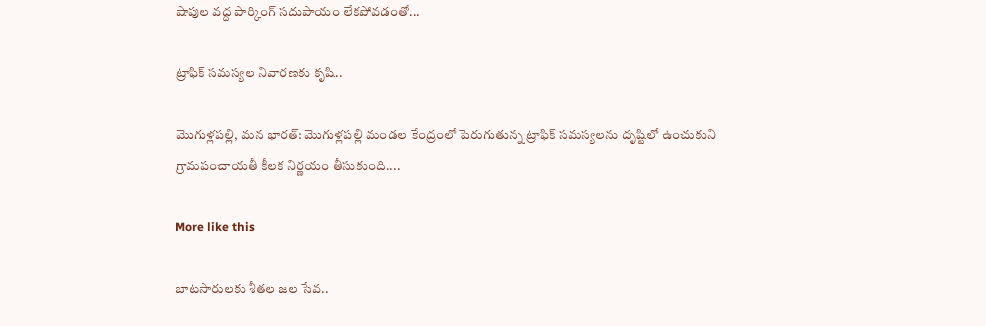షాపుల వద్ద పార్కింగ్ సదుపాయం లేకపోవడంతో...

ట్రాఫిక్ సమస్యల నివారణకు కృషి..

మొగుళ్లపల్లి, మన భారత్: మొగుళ్లపల్లి మండల కేంద్రంలో పెరుగుతున్న ట్రాఫిక్ సమస్యలను దృష్టిలో ఉంచుకుని గ్రామపంచాయతీ కీలక నిర్ణయం తీసుకుంది....

More like this

బాటసారులకు శీతల జల సేవ..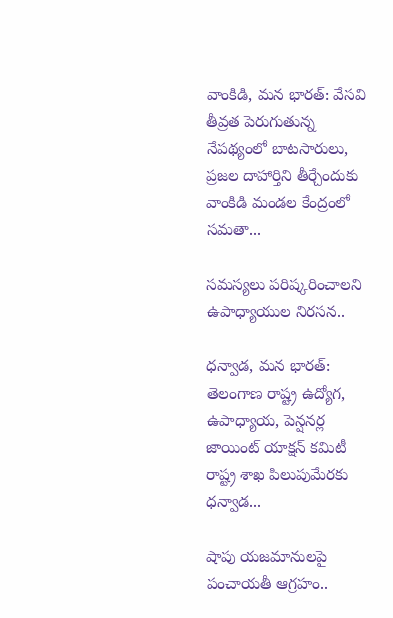వాంకిడి, మన భారత్: వేసవి తీవ్రత పెరుగుతున్న నేపథ్యంలో బాటసారులు, ప్రజల దాహార్తిని తీర్చేందుకు వాంకిడి మండల కేంద్రంలో సమతా...

సమస్యలు పరిష్కరించాలని ఉపాధ్యాయుల నిరసన..

ధన్వాడ, మన భారత్: తెలంగాణ రాష్ట్ర ఉద్యోగ, ఉపాధ్యాయ, పెన్షనర్ల జాయింట్ యాక్షన్ కమిటీ రాష్ట్ర శాఖ పిలుపుమేరకు ధన్వాడ...

షాపు యజమానులపై పంచాయతీ ఆగ్రహం..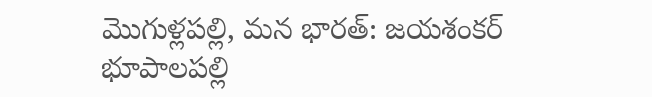మొగుళ్లపల్లి, మన భారత్: జయశంకర్ భూపాలపల్లి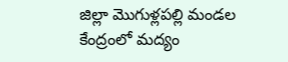జిల్లా మొగుళ్లపల్లి మండల కేంద్రంలో మద్యం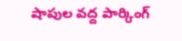షాపుల వద్ద పార్కింగ్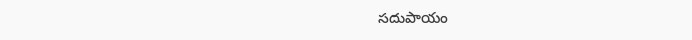సదుపాయం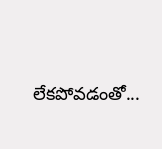లేకపోవడంతో...